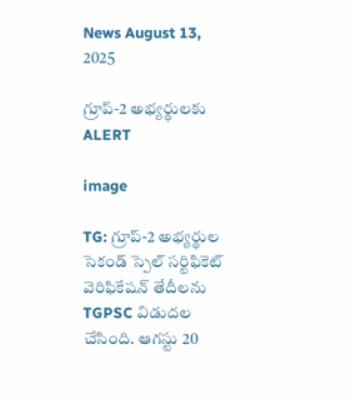News August 13, 2025

గ్రూప్-2 అభ్యర్థులకు ALERT

image

TG: గ్రూప్-2 అభ్యర్థుల సెకండ్ స్పెల్ సర్టిఫికెట్ వెరిఫికేషన్ తేదీలను TGPSC విడుదల చేసింది. ఆగస్టు 20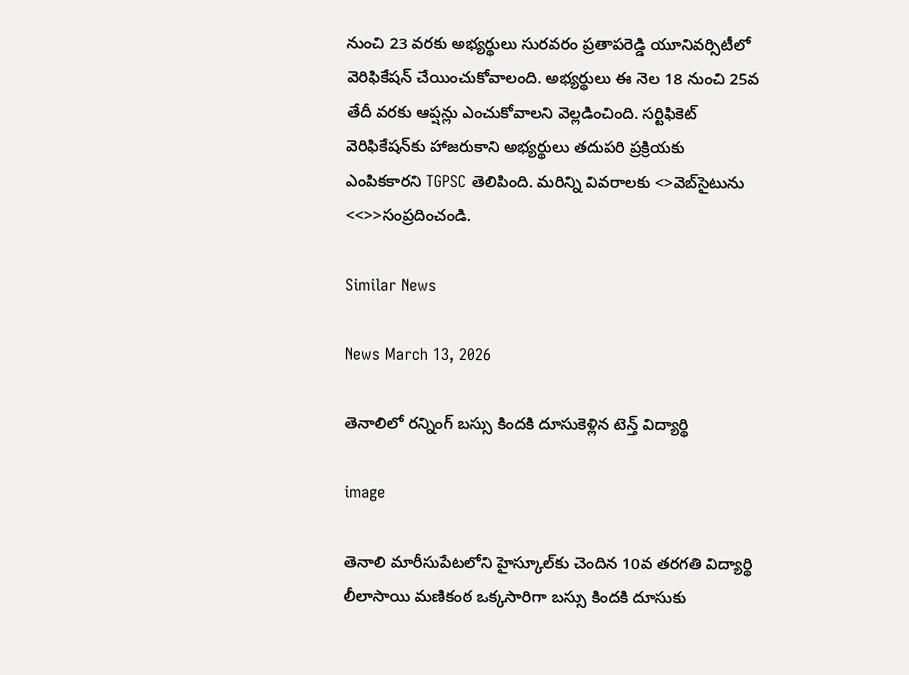నుంచి 23 వరకు అభ్యర్థులు సురవరం ప్రతాపరెడ్డి యూనివర్సిటీలో వెరిఫికేషన్ చేయించుకోవాలంది. అభ్యర్థులు ఈ నెల 18 నుంచి 25వ తేదీ వరకు ఆప్షన్లు ఎంచుకోవాలని వెల్లడించింది. సర్టిఫికెట్ వెరిఫికేషన్‌కు హాజరుకాని అభ్యర్థులు తదుపరి ప్రక్రియకు ఎంపికకారని TGPSC తెలిపింది. మరిన్ని వివరాలకు <>వె‌బ్‌సైటును <<>>సంప్రదించండి.

Similar News

News March 13, 2026

తెనాలిలో రన్నింగ్ బస్సు కిందకి దూసుకెళ్లిన టెన్త్ విద్యార్థి

image

తెనాలి మారీసుపేటలోని హైస్కూల్‌కు చెందిన 10వ తరగతి విద్యార్థి లీలాసాయి మణికంఠ ఒక్కసారిగా బస్సు కిందకి దూసుకు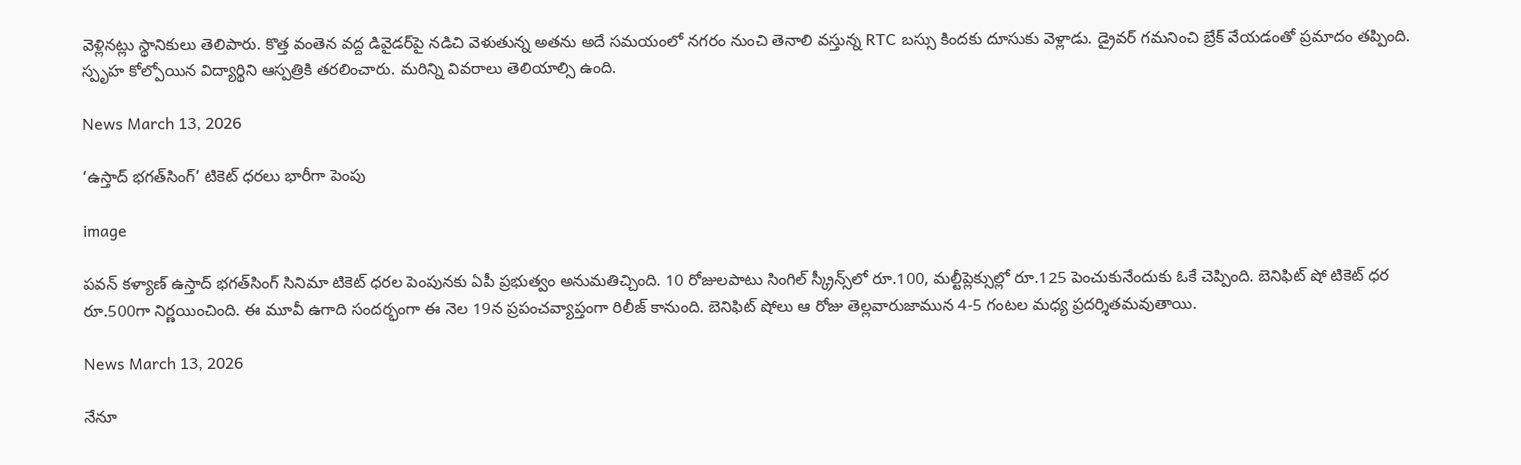వెళ్లినట్లు స్థానికులు తెలిపారు. కొత్త వంతెన వద్ద డివైడర్‌పై నడిచి వెళుతున్న అతను అదే సమయంలో నగరం నుంచి తెనాలి వస్తున్న RTC బస్సు కిందకు దూసుకు వెళ్లాడు. డ్రైవర్ గమనించి బ్రేక్ వేయడంతో ప్రమాదం తప్పింది. స్పృహ కోల్పోయిన విద్యార్థిని ఆస్పత్రికి తరలించారు. మరిన్ని వివరాలు తెలియాల్సి ఉంది.

News March 13, 2026

‘ఉస్తాద్ భగత్‌సింగ్’ టికెట్ ధరలు భారీగా పెంపు

image

పవన్ కళ్యాణ్ ఉస్తాద్ భగత్‌సింగ్ సినిమా టికెట్ ధరల పెంపునకు ఏపీ ప్రభుత్వం అనుమతిచ్చింది. 10 రోజులపాటు సింగిల్ స్క్రీన్స్‌లో రూ.100, మల్టీప్లెక్సుల్లో రూ.125 పెంచుకునేందుకు ఓకే చెప్పింది. బెనిఫిట్ షో టికెట్ ధర రూ.500గా నిర్ణయించింది. ఈ మూవీ ఉగాది సందర్భంగా ఈ నెల 19న ప్రపంచవ్యాప్తంగా రిలీజ్ కానుంది. బెనిఫిట్ షోలు ఆ రోజు తెల్లవారుజామున 4-5 గంటల మధ్య ప్రదర్శితమవుతాయి.

News March 13, 2026

నేనూ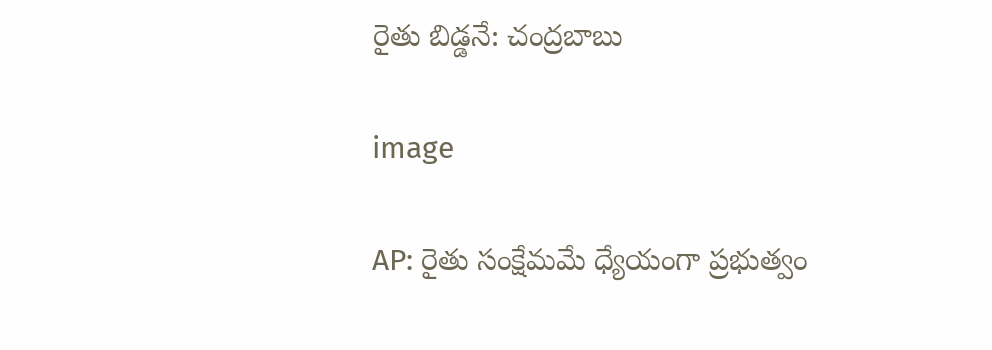రైతు బిడ్డనే: చంద్రబాబు

image

AP: రైతు సంక్షేమమే ధ్యేయంగా ప్రభుత్వం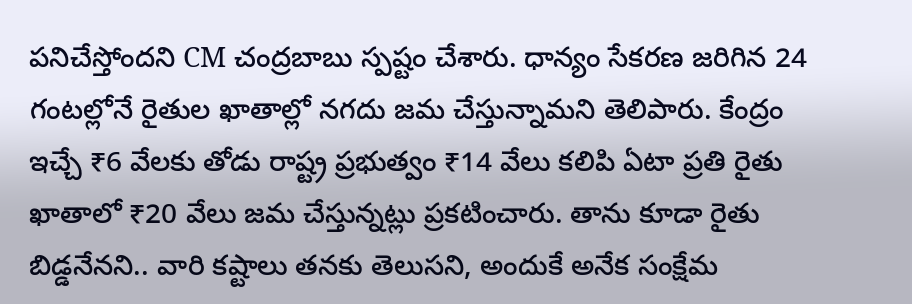పనిచేస్తోందని CM చంద్రబాబు స్పష్టం చేశారు. ధాన్యం సేకరణ జరిగిన 24 గంటల్లోనే రైతుల ఖాతాల్లో నగదు జమ చేస్తున్నామని తెలిపారు. కేంద్రం ఇచ్చే ₹6 వేలకు తోడు రాష్ట్ర ప్రభుత్వం ₹14 వేలు కలిపి ఏటా ప్రతి రైతు ఖాతాలో ₹20 వేలు జమ చేస్తున్నట్లు ప్రకటించారు. తాను కూడా రైతు బిడ్డనేనని.. వారి కష్టాలు తనకు తెలుసని, అందుకే అనేక సంక్షేమ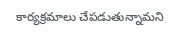కార్యక్రమాలు చేపడుతున్నామని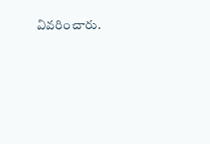వివరించారు.